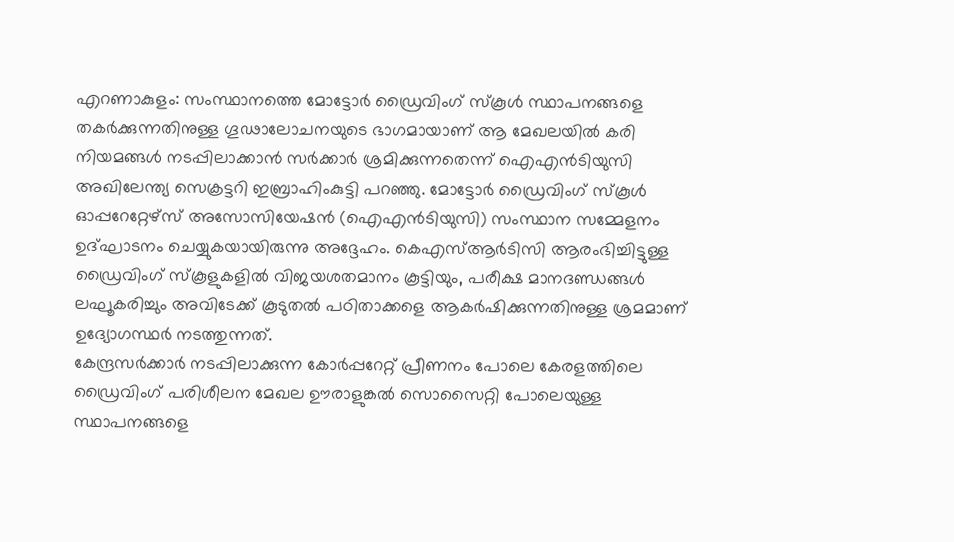എറണാകുളം: സംസ്ഥാനത്തെ മോട്ടോർ ഡ്രൈവിംഗ് സ്കൂൾ സ്ഥാപനങ്ങളെ തകർക്കുന്നതിനുള്ള ഗൂഢാലോചനയുടെ ഭാഗമായാണ് ആ മേഖലയിൽ കരി നിയമങ്ങൾ നടപ്പിലാക്കാൻ സർക്കാർ ശ്രമിക്കുന്നതെന്ന് ഐഎൻടിയുസി അഖിലേന്ത്യ സെക്രട്ടറി ഇബ്രാഹിംകുട്ടി പറഞ്ഞു. മോട്ടോർ ഡ്രൈവിംഗ് സ്കൂൾ ഓപ്പറേറ്റേഴ്സ് അസോസിയേഷൻ (ഐഎൻടിയുസി) സംസ്ഥാന സമ്മേളനം ഉദ്ഘാടനം ചെയ്യുകയായിരുന്നു അദ്ദേഹം. കെഎസ്ആർടിസി ആരംഭിച്ചിട്ടുള്ള ഡ്രൈവിംഗ് സ്കൂളുകളിൽ വിജയശതമാനം കൂട്ടിയും, പരീക്ഷ മാനദണ്ഡങ്ങൾ ലഘൂകരിച്ചും അവിടേക്ക് കൂടുതൽ പഠിതാക്കളെ ആകർഷിക്കുന്നതിനുള്ള ശ്രമമാണ് ഉദ്യോഗസ്ഥർ നടത്തുന്നത്.
കേന്ദ്രസർക്കാർ നടപ്പിലാക്കുന്ന കോർപ്പറേറ്റ് പ്രീണനം പോലെ കേരളത്തിലെ ഡ്രൈവിംഗ് പരിശീലന മേഖല ഊരാളുങ്കൽ സൊസൈറ്റി പോലെയുള്ള സ്ഥാപനങ്ങളെ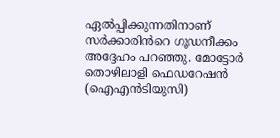ഏൽപ്പിക്കുന്നതിനാണ് സർക്കാരിൻറെ ഗൂഡനീക്കം അദ്ദേഹം പറഞ്ഞു. മോട്ടോർ തൊഴിലാളി ഫെഡറേഷൻ (ഐഎൻടിയുസി)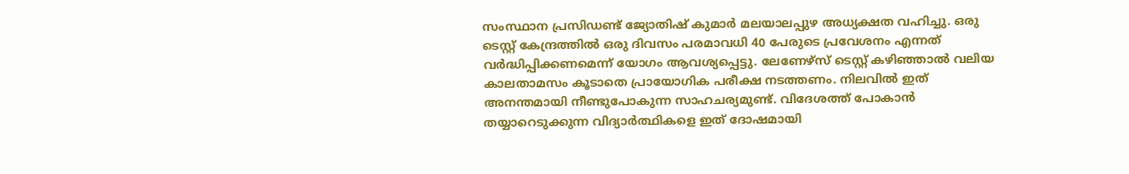സംസ്ഥാന പ്രസിഡണ്ട് ജ്യോതിഷ് കുമാർ മലയാലപ്പുഴ അധ്യക്ഷത വഹിച്ചു. ഒരു ടെസ്റ്റ് കേന്ദ്രത്തിൽ ഒരു ദിവസം പരമാവധി 40 പേരുടെ പ്രവേശനം എന്നത് വർദ്ധിപ്പിക്കണമെന്ന് യോഗം ആവശ്യപ്പെട്ടു. ലേണേഴ്സ് ടെസ്റ്റ് കഴിഞ്ഞാൽ വലിയ കാലതാമസം കൂടാതെ പ്രായോഗിക പരീക്ഷ നടത്തണം. നിലവിൽ ഇത് അനന്തമായി നീണ്ടുപോകുന്ന സാഹചര്യമുണ്ട്. വിദേശത്ത് പോകാൻ തയ്യാറെടുക്കുന്ന വിദ്യാർത്ഥികളെ ഇത് ദോഷമായി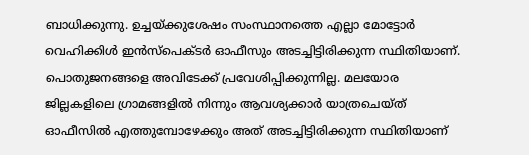ബാധിക്കുന്നു. ഉച്ചയ്ക്കുശേഷം സംസ്ഥാനത്തെ എല്ലാ മോട്ടോർ വെഹിക്കിൾ ഇൻസ്പെക്ടർ ഓഫീസും അടച്ചിട്ടിരിക്കുന്ന സ്ഥിതിയാണ്.
പൊതുജനങ്ങളെ അവിടേക്ക് പ്രവേശിപ്പിക്കുന്നില്ല. മലയോര ജില്ലകളിലെ ഗ്രാമങ്ങളിൽ നിന്നും ആവശ്യക്കാർ യാത്രചെയ്ത് ഓഫീസിൽ എത്തുമ്പോഴേക്കും അത് അടച്ചിട്ടിരിക്കുന്ന സ്ഥിതിയാണ്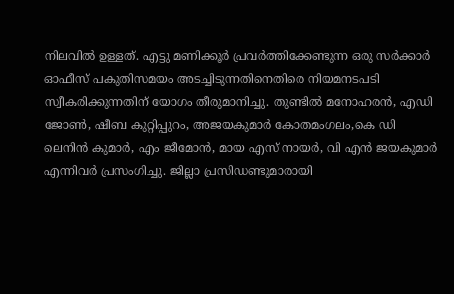നിലവിൽ ഉള്ളത്. എട്ടു മണിക്കൂർ പ്രവർത്തിക്കേണ്ടുന്ന ഒരു സർക്കാർ ഓഫീസ് പകുതിസമയം അടച്ചിടുന്നതിനെതിരെ നിയമനടപടി സ്വീകരിക്കുന്നതിന് യോഗം തീരുമാനിച്ചു. തുണ്ടിൽ മനോഹരൻ, എഡി ജോൺ, ഷീബ കുറ്റിപ്പുറം, അജയകുമാർ കോതമംഗലം,കെ ഡി ലെനിൻ കുമാർ, എം ജീമോൻ, മായ എസ് നായർ, വി എൻ ജയകുമാർ എന്നിവർ പ്രസംഗിച്ചു. ജില്ലാ പ്രസിഡണ്ടുമാരായി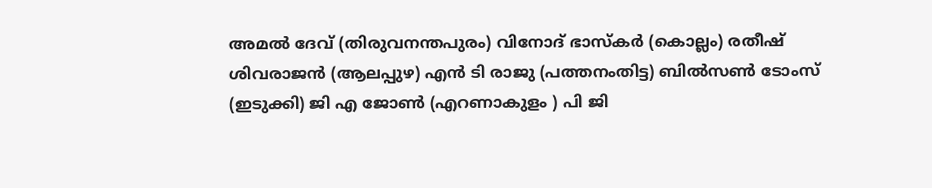അമൽ ദേവ് (തിരുവനന്തപുരം) വിനോദ് ഭാസ്കർ (കൊല്ലം) രതീഷ് ശിവരാജൻ (ആലപ്പുഴ) എൻ ടി രാജു (പത്തനംതിട്ട) ബിൽസൺ ടോംസ് (ഇടുക്കി) ജി എ ജോൺ (എറണാകുളം ) പി ജി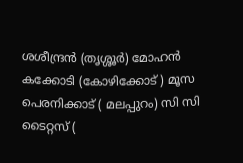ശശീന്ദ്രൻ (തൃശ്ശൂർ) മോഹൻ കക്കോടി (കോഴിക്കോട് ) മൂസ പെരനിക്കാട് ( മലപ്പുറം) സി സി ടൈറ്റസ് (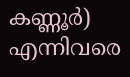കണ്ണൂർ) എന്നിവരെ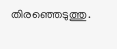തിരഞ്ഞെടുത്തു.